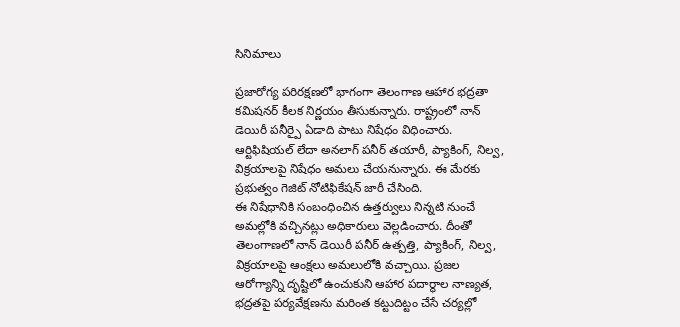సినిమాలు

ప్రజారోగ్య పరిరక్షణలో భాగంగా తెలంగాణ ఆహార భద్రతా కమిషనర్ కీలక నిర్ణయం తీసుకున్నారు. రాష్ట్రంలో నాన్ డెయిరీ పనీర్పై ఏడాది పాటు నిషేధం విధించారు. ఆర్టిఫిషియల్ లేదా అనలాగ్ పనీర్ తయారీ, ప్యాకింగ్, నిల్వ, విక్రయాలపై నిషేధం అమలు చేయనున్నారు. ఈ మేరకు ప్రభుత్వం గెజిట్ నోటిఫికేషన్ జారీ చేసింది.
ఈ నిషేధానికి సంబంధించిన ఉత్తర్వులు నిన్నటి నుంచే అమల్లోకి వచ్చినట్లు అధికారులు వెల్లడించారు. దీంతో తెలంగాణలో నాన్ డెయిరీ పనీర్ ఉత్పత్తి, ప్యాకింగ్, నిల్వ, విక్రయాలపై ఆంక్షలు అమలులోకి వచ్చాయి. ప్రజల ఆరోగ్యాన్ని దృష్టిలో ఉంచుకుని ఆహార పదార్థాల నాణ్యత, భద్రతపై పర్యవేక్షణను మరింత కట్టుదిట్టం చేసే చర్యల్లో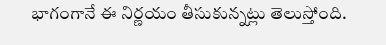భాగంగానే ఈ నిర్ణయం తీసుకున్నట్లు తెలుస్తోంది.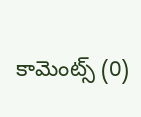కామెంట్స్ (0)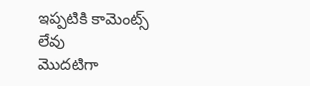ఇప్పటికి కామెంట్స్ లేవు
మొదటిగా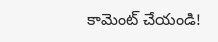కామెంట్ చేయండి!